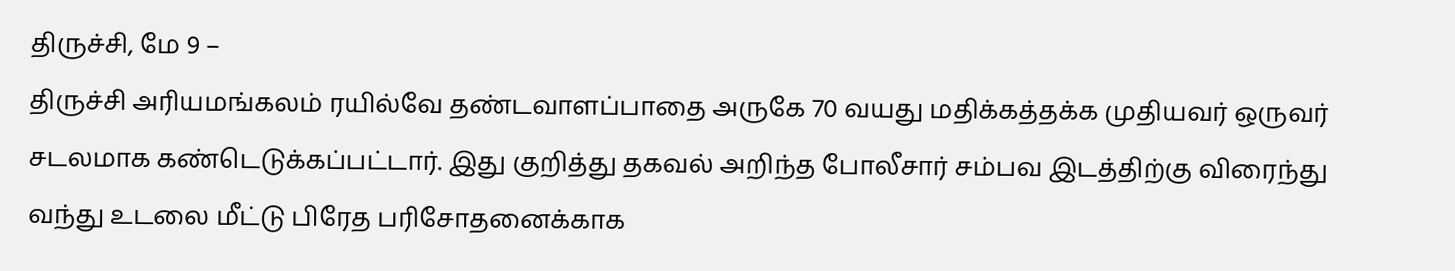திருச்சி, மே 9 –
திருச்சி அரியமங்கலம் ரயில்வே தண்டவாளப்பாதை அருகே 70 வயது மதிக்கத்தக்க முதியவர் ஒருவர் சடலமாக கண்டெடுக்கப்பட்டார். இது குறித்து தகவல் அறிந்த போலீசார் சம்பவ இடத்திற்கு விரைந்து வந்து உடலை மீட்டு பிரேத பரிசோதனைக்காக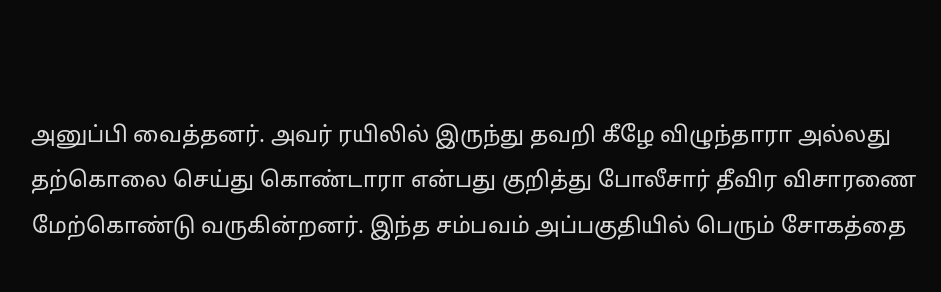அனுப்பி வைத்தனர். அவர் ரயிலில் இருந்து தவறி கீழே விழுந்தாரா அல்லது தற்கொலை செய்து கொண்டாரா என்பது குறித்து போலீசார் தீவிர விசாரணை மேற்கொண்டு வருகின்றனர். இந்த சம்பவம் அப்பகுதியில் பெரும் சோகத்தை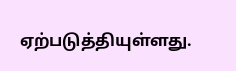ஏற்படுத்தியுள்ளது.